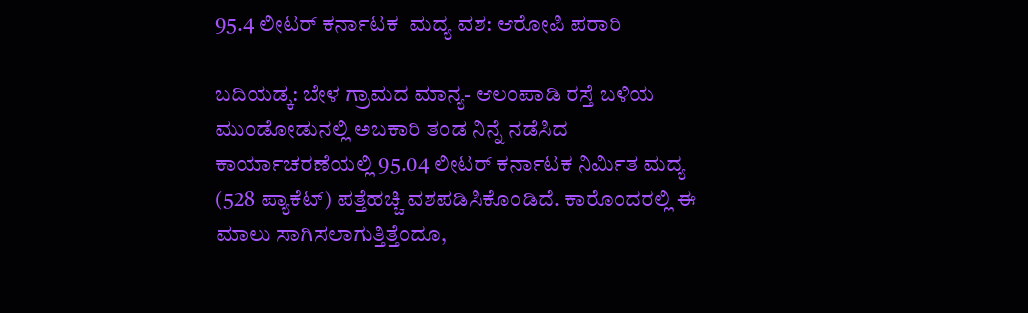95.4 ಲೀಟರ್ ಕರ್ನಾಟಕ  ಮದ್ಯ ವಶ: ಆರೋಪಿ ಪರಾರಿ

ಬದಿಯಡ್ಕ: ಬೇಳ ಗ್ರಾಮದ ಮಾನ್ಯ- ಆಲಂಪಾಡಿ ರಸ್ತೆ ಬಳಿಯ ಮುಂಡೋಡುನಲ್ಲಿ ಅಬಕಾರಿ ತಂಡ ನಿನ್ನೆ ನಡೆಸಿದ ಕಾರ್ಯಾಚರಣೆಯಲ್ಲಿ 95.04 ಲೀಟರ್ ಕರ್ನಾಟಕ ನಿರ್ಮಿತ ಮದ್ಯ (528 ಪ್ಯಾಕೆಟ್) ಪತ್ತೆಹಚ್ಚಿ ವಶಪಡಿಸಿಕೊಂಡಿದೆ. ಕಾರೊಂದರಲ್ಲಿ ಈ ಮಾಲು ಸಾಗಿಸಲಾಗುತ್ತಿತ್ತೆಂದೂ,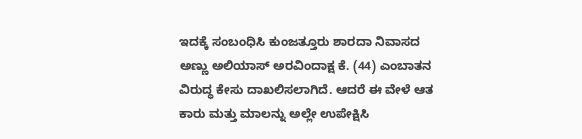ಇದಕ್ಕೆ ಸಂಬಂಧಿಸಿ ಕುಂಜತ್ತೂರು ಶಾರದಾ ನಿವಾಸದ ಅಣ್ಣು ಅಲಿಯಾಸ್ ಅರವಿಂದಾಕ್ಷ ಕೆ. (44) ಎಂಬಾತನ ವಿರುದ್ಧ ಕೇಸು ದಾಖಲಿಸಲಾಗಿದೆ. ಆದರೆ ಈ ವೇಳೆ ಆತ ಕಾರು ಮತ್ತು ಮಾಲನ್ನು ಅಲ್ಲೇ ಉಪೇಕ್ಷಿಸಿ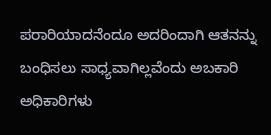ಪರಾರಿಯಾದನೆಂದೂ ಅದರಿಂದಾಗಿ ಆತನನ್ನು ಬಂಧಿಸಲು ಸಾಧ್ಯವಾಗಿಲ್ಲವೆಂದು ಅಬಕಾರಿ ಅಧಿಕಾರಿಗಳು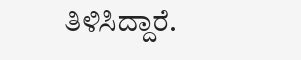ತಿಳಿಸಿದ್ದಾರೆ.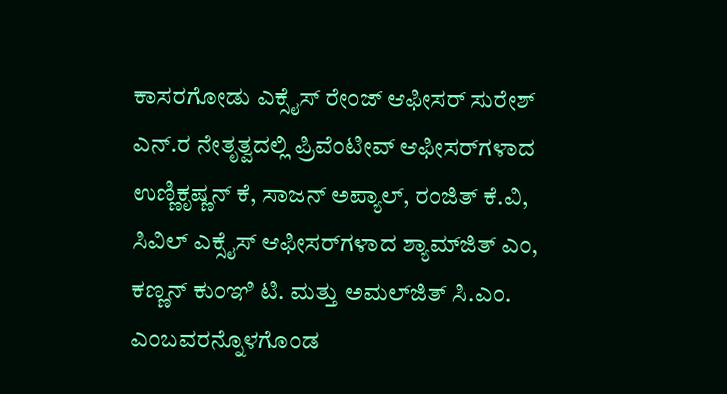ಕಾಸರಗೋಡು ಎಕ್ಸೈಸ್ ರೇಂಜ್ ಆಫೀಸರ್ ಸುರೇಶ್ ಎನ್.ರ ನೇತೃತ್ವದಲ್ಲಿ ಪ್ರಿವೆಂಟೀವ್ ಆಫೀಸರ್‌ಗಳಾದ ಉಣ್ಣಿಕೃಷ್ಣನ್ ಕೆ, ಸಾಜನ್ ಅಪ್ಯಾಲ್, ರಂಜಿತ್ ಕೆ.ವಿ, ಸಿವಿಲ್ ಎಕ್ಸೈಸ್ ಆಫೀಸರ್‌ಗಳಾದ ಶ್ಯಾಮ್‌ಜಿತ್ ಎಂ, ಕಣ್ಣನ್ ಕುಂಞಿ ಟಿ. ಮತ್ತು ಅಮಲ್‌ಜಿತ್ ಸಿ.ಎಂ. ಎಂಬವರನ್ನೊಳಗೊಂಡ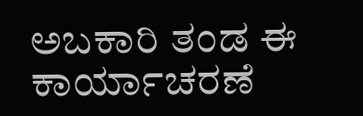ಅಬಕಾರಿ ತಂಡ ಈ ಕಾರ್ಯಾಚರಣೆ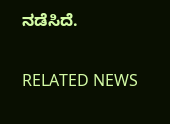ನಡೆಸಿದೆ.

RELATED NEWS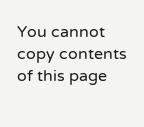You cannot copy contents of this page